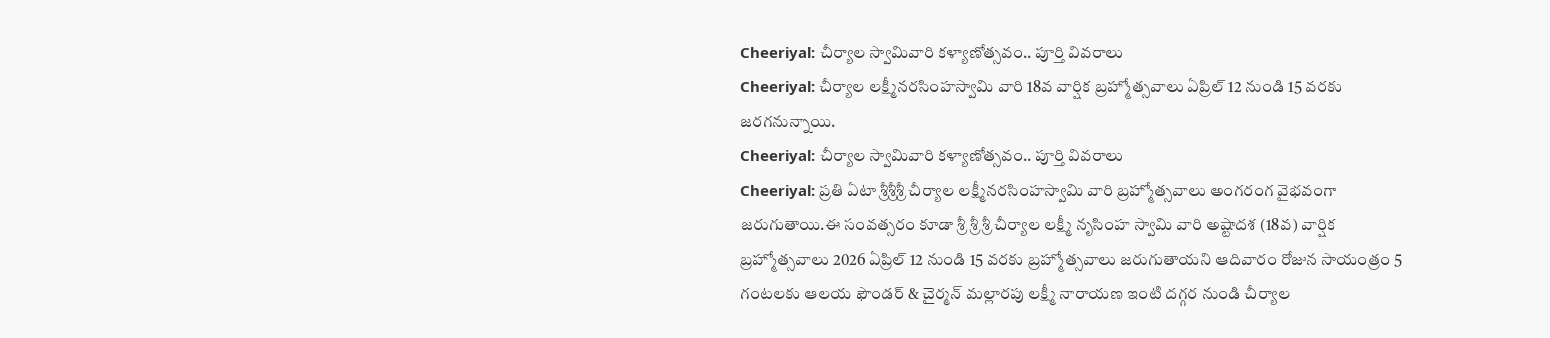Cheeriyal: చీర్యాల స్వామివారి కళ్యాణోత్సవం.. పూర్తి వివరాలు
Cheeriyal: చీర్యాల లక్ష్మీనరసింహస్వామి వారి 18వ వార్షిక బ్రహ్మోత్సవాలు ఏప్రిల్ 12 నుండి 15 వరకు జరగనున్నాయి.
Cheeriyal: చీర్యాల స్వామివారి కళ్యాణోత్సవం.. పూర్తి వివరాలు
Cheeriyal: ప్రతి ఏటా శ్రీశ్రీశ్రీ చీర్యాల లక్ష్మీనరసింహస్వామి వారి బ్రహ్మోత్సవాలు అంగరంగ వైభవంగా జరుగుతాయి.ఈ సంవత్సరం కూడా శ్రీ శ్రీ శ్రీ చీర్యాల లక్ష్మీ నృసింహ స్వామి వారి అష్టాదశ (18వ) వార్షిక బ్రహ్మోత్సవాలు 2026 ఏప్రిల్ 12 నుండి 15 వరకు బ్రహ్మోత్సవాలు జరుగుతాయని ఆదివారం రోజున సాయంత్రం 5 గంటలకు ఆలయ ఫౌండర్ & చైర్మన్ మల్లారపు లక్ష్మీ నారాయణ ఇంటి దగ్గర నుండి చీర్యాల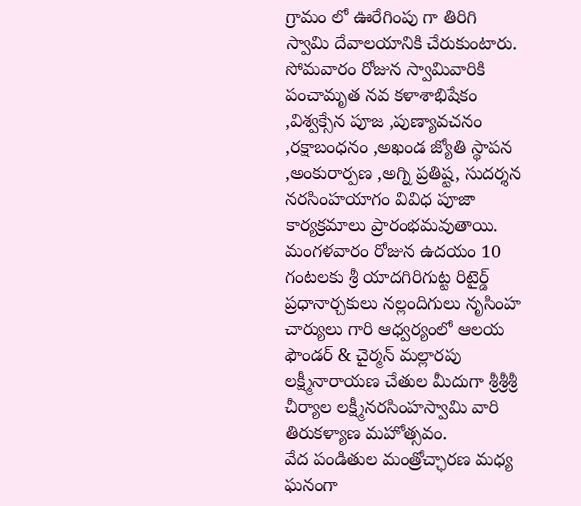గ్రామం లో ఊరేగింపు గా తిరిగి స్వామి దేవాలయానికి చేరుకుంటారు.
సోమవారం రోజున స్వామివారికి పంచామృత నవ కళాశాభిషేకం ,విశ్వక్సేన పూజ ,పుణ్యావచనం ,రక్షాబంధనం ,అఖండ జ్యోతి స్థాపన ,అంకురార్పణ ,అగ్ని ప్రతిష్ట, సుదర్శన నరసింహయాగం వివిధ పూజా కార్యక్రమాలు ప్రారంభమవుతాయి. మంగళవారం రోజున ఉదయం 10 గంటలకు శ్రీ యాదగిరిగుట్ట రిటైర్డ్ ప్రధానార్చకులు నల్లందిగులు నృసింహ చార్యులు గారి ఆధ్వర్యంలో ఆలయ ఫౌండర్ & చైర్మన్ మల్లారపు లక్ష్మీనారాయణ చేతుల మీదుగా శ్రీశ్రీశ్రీ చీర్యాల లక్ష్మీనరసింహస్వామి వారి తిరుకళ్యాణ మహోత్సవం.
వేద పండితుల మంత్రోచ్ఛారణ మధ్య ఘనంగా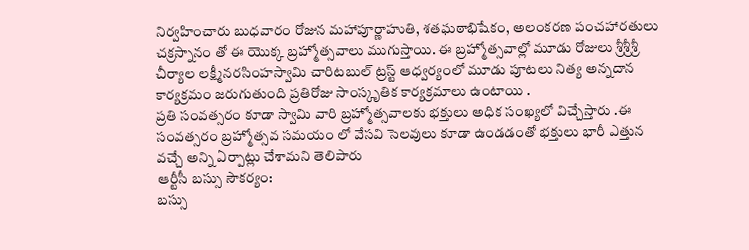నిర్వహించారు బుధవారం రోజున మహాపూర్ణాహుతి, శతఘఠాభిషేకం, అలంకరణ పంచహారతులు చక్రస్నానం తో ఈ యొక్క బ్రహ్మోత్సవాలు ముగుస్తాయి. ఈ బ్రహ్మోత్సవాల్లో మూడు రోజులు శ్రీశ్రీశ్రీ చీర్యాల లక్ష్మీనరసింహస్వామి చారిటబుల్ ట్రస్ట్ ఆధ్వర్యంలో మూడు పూటలు నిత్య అన్నదాన కార్యక్రమం జరుగుతుంది ప్రతిరోజు సాంస్కృతిక కార్యక్రమాలు ఉంటాయి .
ప్రతి సంవత్సరం కూడా స్వామి వారి బ్రహ్మోత్సవాలకు భక్తులు అధిక సంఖ్యలో విచ్చేస్తారు .ఈ సంవత్సరం బ్రహ్మోత్సవ సమయం లో వేసవి సెలవులు కూడా ఉండడంతో భక్తులు భారీ ఎత్తున వచ్చే అన్ని ఏర్పాట్లు చేశామని తెలిపారు
ఆర్టీసీ బస్సు సౌకర్యం:
బస్సు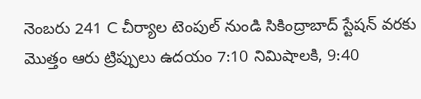నెంబరు 241 C చీర్యాల టెంపుల్ నుండి సికింద్రాబాద్ స్టేషన్ వరకు మొత్తం ఆరు ట్రిప్పులు ఉదయం 7:10 నిమిషాలకి, 9:40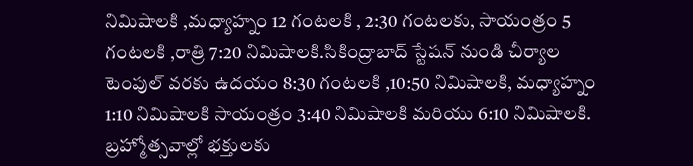నిమిషాలకి ,మధ్యాహ్నం 12 గంటలకి , 2:30 గంటలకు, సాయంత్రం 5 గంటలకి ,రాత్రి 7:20 నిమిషాలకి.సికింద్రాబాద్ స్టేషన్ నుండి చీర్యాల టెంపుల్ వరకు ఉదయం 8:30 గంటలకి ,10:50 నిమిషాలకి, మధ్యాహ్నం 1:10 నిమిషాలకి సాయంత్రం 3:40 నిమిషాలకి మరియు 6:10 నిమిషాలకి.
బ్రహ్మోత్సవాల్లో భక్తులకు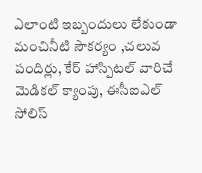ఎలాంటి ఇబ్బందులు లేకుండా మంచినీటి సౌకర్యం ,చలువ పందిర్లు, కేర్ హాస్పిటల్ వారిచే మెడికల్ క్యాంపు, ఈసీఐఎల్ సోలిస్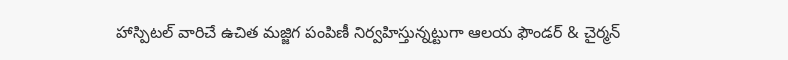హాస్పిటల్ వారిచే ఉచిత మజ్జిగ పంపిణీ నిర్వహిస్తున్నట్టుగా ఆలయ ఫౌండర్ & చైర్మన్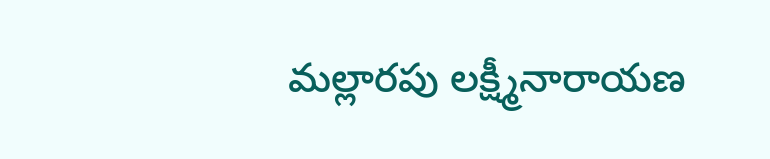మల్లారపు లక్ష్మీనారాయణ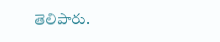తెలిపారు.